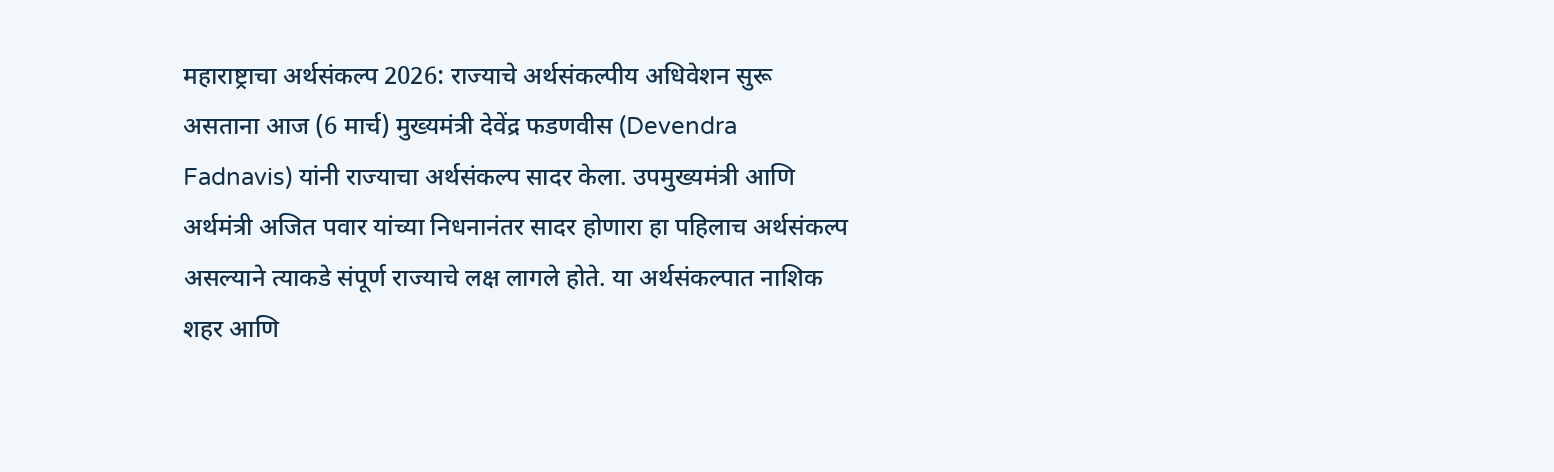महाराष्ट्राचा अर्थसंकल्प 2026: राज्याचे अर्थसंकल्पीय अधिवेशन सुरू असताना आज (6 मार्च) मुख्यमंत्री देवेंद्र फडणवीस (Devendra Fadnavis) यांनी राज्याचा अर्थसंकल्प सादर केला. उपमुख्यमंत्री आणि अर्थमंत्री अजित पवार यांच्या निधनानंतर सादर होणारा हा पहिलाच अर्थसंकल्प असल्याने त्याकडे संपूर्ण राज्याचे लक्ष लागले होते. या अर्थसंकल्पात नाशिक शहर आणि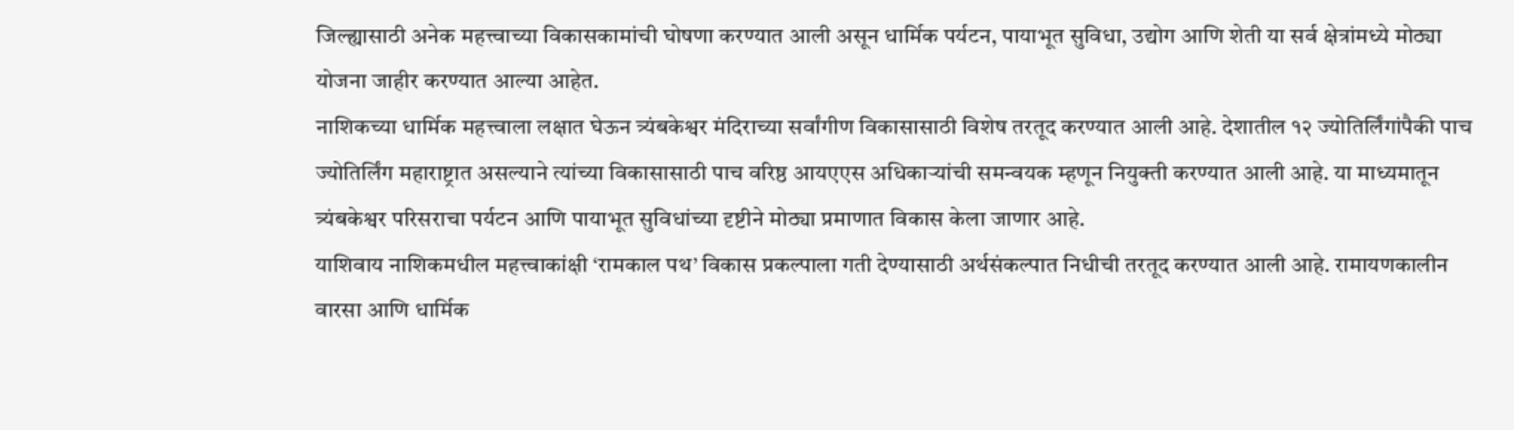जिल्ह्यासाठी अनेक महत्त्वाच्या विकासकामांची घोषणा करण्यात आली असून धार्मिक पर्यटन, पायाभूत सुविधा, उद्योग आणि शेती या सर्व क्षेत्रांमध्ये मोठ्या योजना जाहीर करण्यात आल्या आहेत.
नाशिकच्या धार्मिक महत्त्वाला लक्षात घेऊन त्र्यंबकेश्वर मंदिराच्या सर्वांगीण विकासासाठी विशेष तरतूद करण्यात आली आहे. देशातील १२ ज्योतिर्लिंगांपैकी पाच ज्योतिर्लिंग महाराष्ट्रात असल्याने त्यांच्या विकासासाठी पाच वरिष्ठ आयएएस अधिकाऱ्यांची समन्वयक म्हणून नियुक्ती करण्यात आली आहे. या माध्यमातून त्र्यंबकेश्वर परिसराचा पर्यटन आणि पायाभूत सुविधांच्या दृष्टीने मोठ्या प्रमाणात विकास केला जाणार आहे.
याशिवाय नाशिकमधील महत्त्वाकांक्षी ‘रामकाल पथ’ विकास प्रकल्पाला गती देण्यासाठी अर्थसंकल्पात निधीची तरतूद करण्यात आली आहे. रामायणकालीन वारसा आणि धार्मिक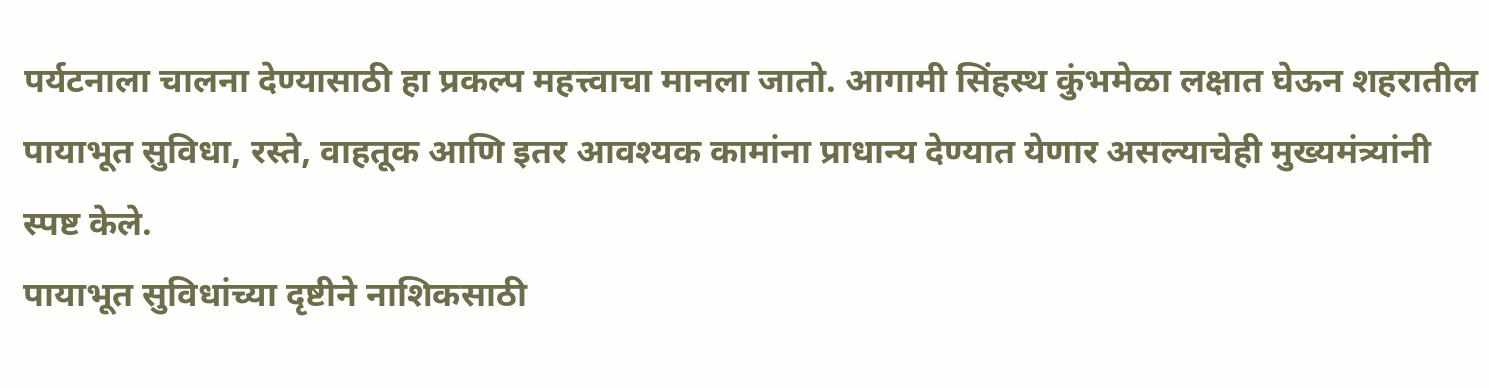पर्यटनाला चालना देण्यासाठी हा प्रकल्प महत्त्वाचा मानला जातो. आगामी सिंहस्थ कुंभमेळा लक्षात घेऊन शहरातील पायाभूत सुविधा, रस्ते, वाहतूक आणि इतर आवश्यक कामांना प्राधान्य देण्यात येणार असल्याचेही मुख्यमंत्र्यांनी स्पष्ट केले.
पायाभूत सुविधांच्या दृष्टीने नाशिकसाठी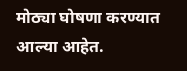मोठ्या घोषणा करण्यात आल्या आहेत.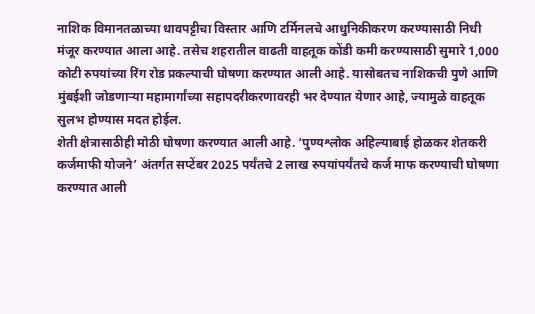नाशिक विमानतळाच्या धावपट्टीचा विस्तार आणि टर्मिनलचे आधुनिकीकरण करण्यासाठी निधी मंजूर करण्यात आला आहे. तसेच शहरातील वाढती वाहतूक कोंडी कमी करण्यासाठी सुमारे 1,000 कोटी रुपयांच्या रिंग रोड प्रकल्पाची घोषणा करण्यात आली आहे. यासोबतच नाशिकची पुणे आणि मुंबईशी जोडणाऱ्या महामार्गांच्या सहापदरीकरणावरही भर देण्यात येणार आहे, ज्यामुळे वाहतूक सुलभ होण्यास मदत होईल.
शेती क्षेत्रासाठीही मोठी घोषणा करण्यात आली आहे. ‘पुण्यश्लोक अहिल्याबाई होळकर शेतकरी कर्जमाफी योजने’ अंतर्गत सप्टेंबर 2025 पर्यंतचे 2 लाख रुपयांपर्यंतचे कर्ज माफ करण्याची घोषणा करण्यात आली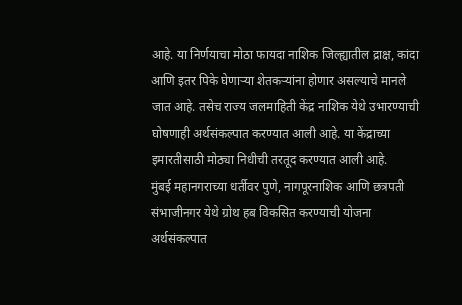आहे. या निर्णयाचा मोठा फायदा नाशिक जिल्ह्यातील द्राक्ष, कांदा आणि इतर पिके घेणाऱ्या शेतकऱ्यांना होणार असल्याचे मानले जात आहे. तसेच राज्य जलमाहिती केंद्र नाशिक येथे उभारण्याची घोषणाही अर्थसंकल्पात करण्यात आली आहे. या केंद्राच्या इमारतीसाठी मोठ्या निधीची तरतूद करण्यात आली आहे.
मुंबई महानगराच्या धर्तीवर पुणे, नागपूरनाशिक आणि छत्रपती संभाजीनगर येथे ग्रोथ हब विकसित करण्याची योजना अर्थसंकल्पात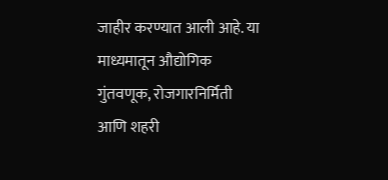जाहीर करण्यात आली आहे. या माध्यमातून औद्योगिक गुंतवणूक, रोजगारनिर्मिती आणि शहरी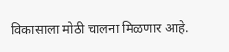विकासाला मोठी चालना मिळणार आहे.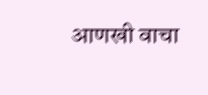आणखी वाचा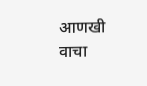आणखी वाचा